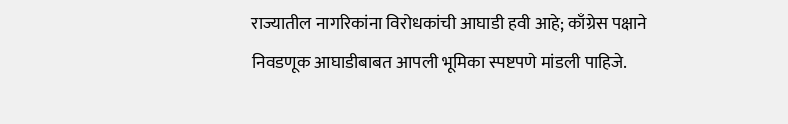राज्यातील नागरिकांना विरोधकांची आघाडी हवी आहे; काँग्रेस पक्षाने निवडणूक आघाडीबाबत आपली भूमिका स्पष्टपणे मांडली पाहिजे.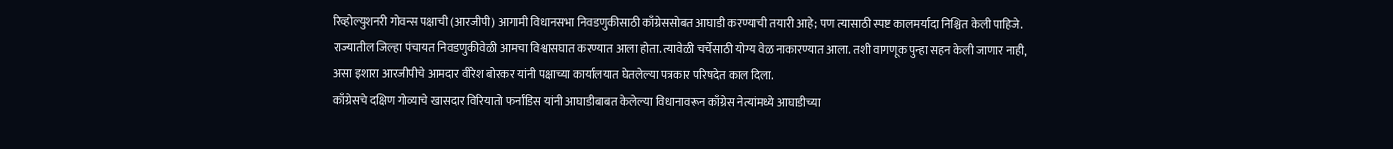रिव्होल्युशनरी गोवन्स पक्षाची (आरजीपी) आगामी विधानसभा निवडणुकीसाठी काँग्रेससोबत आघाडी करण्याची तयारी आहे; पण त्यासाठी स्पष्ट कालमर्यादा निश्चित केली पाहिजे. राज्यातील जिल्हा पंचायत निवडणुकीवेळी आमचा विश्वासघात करण्यात आला होता. त्यावेळी चर्चेसाठी योग्य वेळ नाकारण्यात आला. तशी वागणूक पुन्हा सहन केली जाणार नाही, असा इशारा आरजीपीचे आमदार वीरेश बोरकर यांनी पक्षाच्या कार्यालयात घेतलेल्या पत्रकार परिषदेत काल दिला.
काँग्रेसचे दक्षिण गोव्याचे खासदार विरियातो फर्नांडिस यांनी आघाडीबाबत केलेल्या विधानावरून काँग्रेस नेत्यांमध्ये आघाडीच्या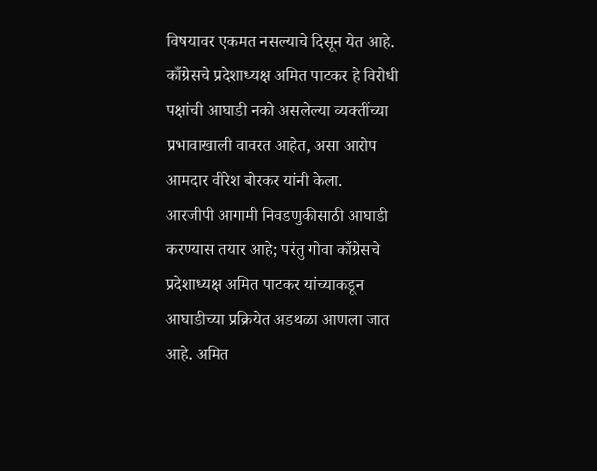विषयावर एकमत नसल्याचे दिसून येत आहे. काँग्रेसचे प्रदेशाध्यक्ष अमित पाटकर हे विरोधी पक्षांची आघाडी नको असलेल्या व्यक्तींच्या प्रभावाखाली वावरत आहेत, असा आरोप आमदार वीरेश बोरकर यांनी केला.
आरजीपी आगामी निवडणुकीसाठी आघाडी करण्यास तयार आहे; परंतु गोवा काँग्रेसचे प्रदेशाध्यक्ष अमित पाटकर यांच्याकडून आघाडीच्या प्रक्रियेत अडथळा आणला जात आहे. अमित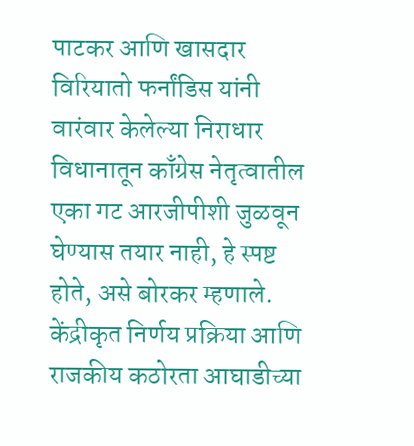पाटकर आणि खासदार विरियातो फर्नांडिस यांनी वारंवार केलेल्या निराधार विधानातून काँग्रेस नेतृत्वातील एका गट आरजीपीशी जुळवून घेण्यास तयार नाही, हे स्पष्ट होते, असे बोरकर म्हणाले. केंद्रीकृत निर्णय प्रक्रिया आणि राजकीय कठोरता आघाडीच्या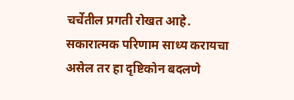चर्चेतील प्रगती रोखत आहे. सकारात्मक परिणाम साध्य करायचा असेल तर हा दृष्टिकोन बदलणे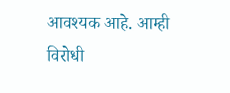आवश्यक आहे. आम्ही विरोधी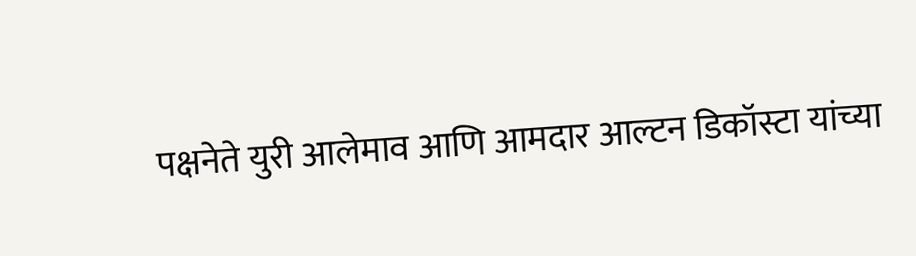पक्षनेते युरी आलेमाव आणि आमदार आल्टन डिकॉस्टा यांच्या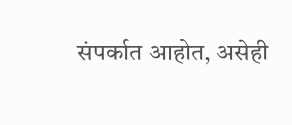संपर्कात आहोत, असेही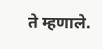ते म्हणाले.